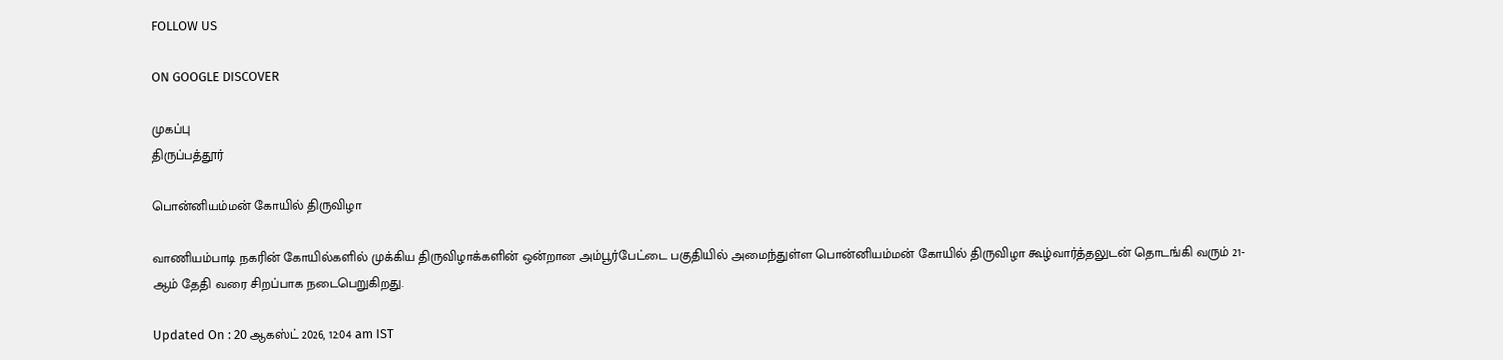FOLLOW US

ON GOOGLE DISCOVER

முகப்பு
திருப்பத்தூர்

பொன்னியம்மன் கோயில் திருவிழா

வாணியம்பாடி நகரின் கோயில்களில் முக்கிய திருவிழாக்களின் ஒன்றான அம்பூர்பேட்டை பகுதியில் அமைந்துள்ள பொன்னியம்மன் கோயில் திருவிழா கூழ்வார்த்தலுடன் தொடங்கி வரும் 21-ஆம் தேதி வரை சிறப்பாக நடைபெறுகிறது.

Updated On : 20 ஆகஸ்ட் 2026, 12:04 am IST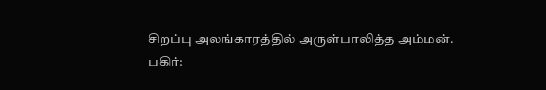சிறப்பு அலங்காரத்தில் அருள்பாலித்த அம்மன்.
பகிர்: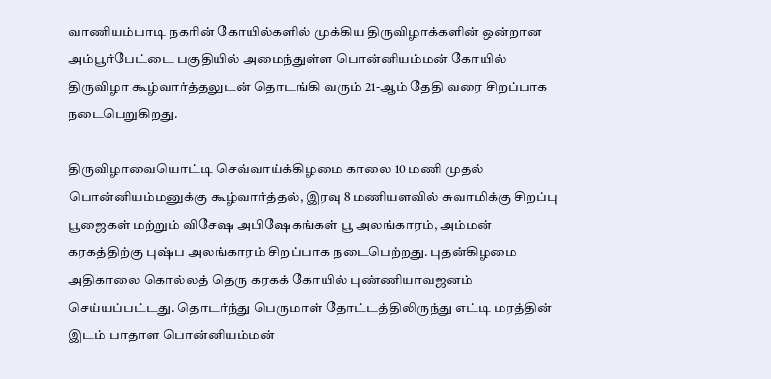வாணியம்பாடி நகரின் கோயில்களில் முக்கிய திருவிழாக்களின் ஒன்றான அம்பூர்பேட்டை பகுதியில் அமைந்துள்ள பொன்னியம்மன் கோயில் திருவிழா கூழ்வார்த்தலுடன் தொடங்கி வரும் 21-ஆம் தேதி வரை சிறப்பாக நடைபெறுகிறது.

திருவிழாவையொட்டி செவ்வாய்க்கிழமை காலை 10 மணி முதல் பொன்னியம்மனுக்கு கூழ்வார்த்தல், இரவு 8 மணியளவில் சுவாமிக்கு சிறப்பு பூஜைகள் மற்றும் விசேஷ அபிஷேகங்கள் பூ அலங்காரம், அம்மன் கரகத்திற்கு புஷ்ப அலங்காரம் சிறப்பாக நடைபெற்றது. புதன்கிழமை அதிகாலை கொல்லத் தெரு கரகக் கோயில் புண்ணியாவஜனம் செய்யப்பட்டது. தொடர்ந்து பெருமாள் தோட்டத்திலிருந்து எட்டி மரத்தின் இடம் பாதாள பொன்னியம்மன்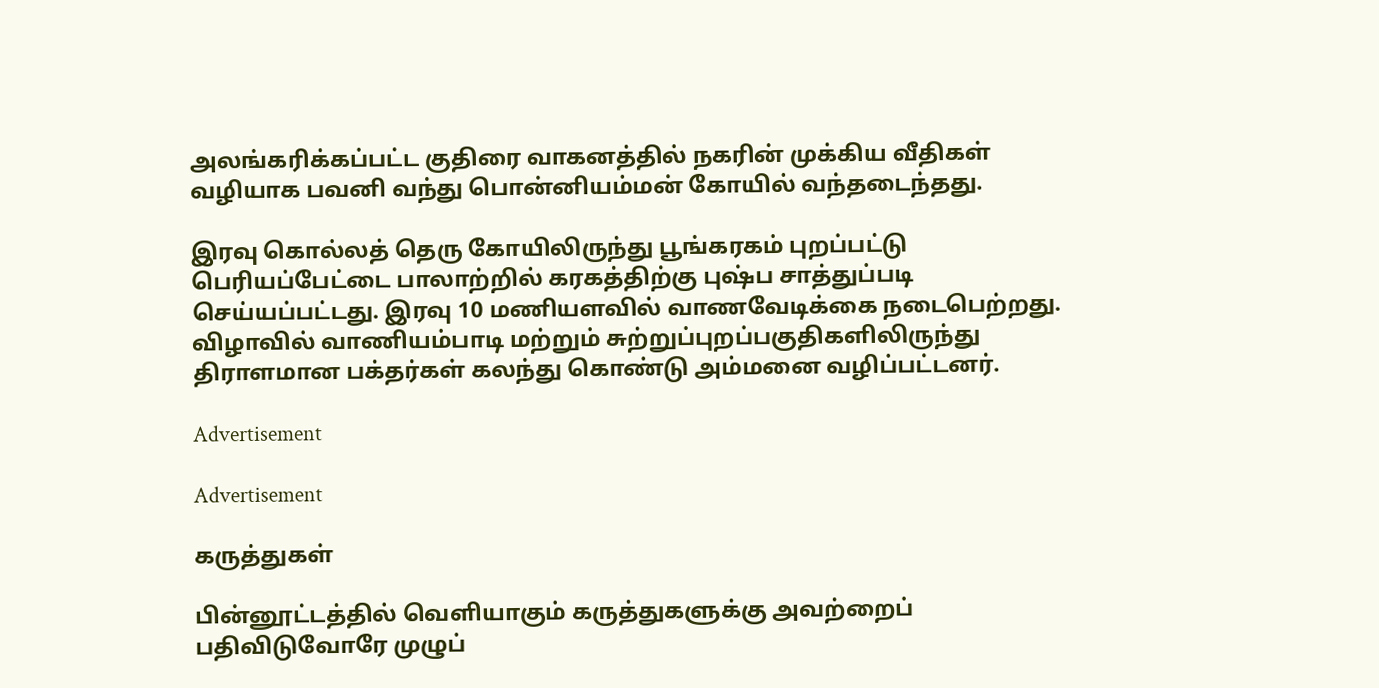அலங்கரிக்கப்பட்ட குதிரை வாகனத்தில் நகரின் முக்கிய வீதிகள் வழியாக பவனி வந்து பொன்னியம்மன் கோயில் வந்தடைந்தது.

இரவு கொல்லத் தெரு கோயிலிருந்து பூங்கரகம் புறப்பட்டு பெரியப்பேட்டை பாலாற்றில் கரகத்திற்கு புஷ்ப சாத்துப்படி செய்யப்பட்டது. இரவு 10 மணியளவில் வாணவேடிக்கை நடைபெற்றது. விழாவில் வாணியம்பாடி மற்றும் சுற்றுப்புறப்பகுதிகளிலிருந்து திராளமான பக்தர்கள் கலந்து கொண்டு அம்மனை வழிப்பட்டனர்.

Advertisement

Advertisement

கருத்துகள்

பின்னூட்டத்தில் வெளியாகும் கருத்துகளுக்கு அவற்றைப் பதிவிடுவோரே முழுப்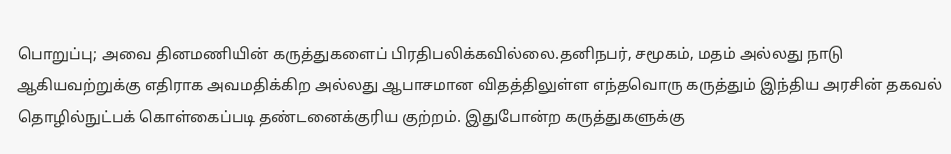பொறுப்பு; அவை தினமணியின் கருத்துகளைப் பிரதிபலிக்கவில்லை.தனிநபர், சமூகம், மதம் அல்லது நாடு ஆகியவற்றுக்கு எதிராக அவமதிக்கிற அல்லது ஆபாசமான விதத்திலுள்ள எந்தவொரு கருத்தும் இந்திய அரசின் தகவல் தொழில்நுட்பக் கொள்கைப்படி தண்டனைக்குரிய குற்றம். இதுபோன்ற கருத்துகளுக்கு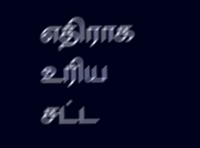எதிராக உரிய சட்ட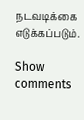நடவடிக்கை எடுக்கப்படும்.

Show comments